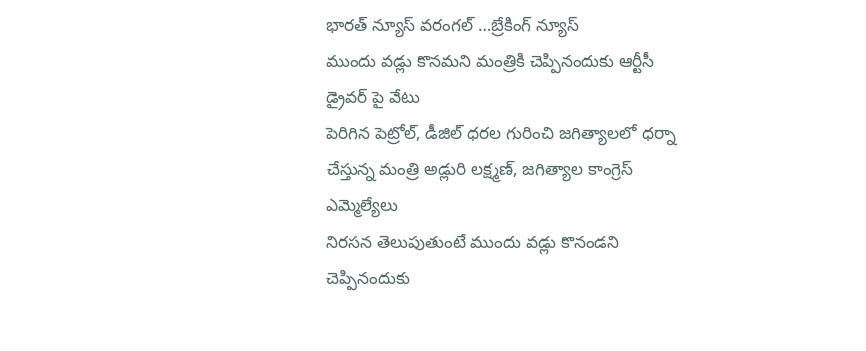భారత్ న్యూస్ వరంగల్ …బ్రేకింగ్ న్యూస్
ముందు వడ్లు కొనమని మంత్రికి చెప్పినందుకు ఆర్టీసీ డ్రైవర్ పై వేటు
పెరిగిన పెట్రోల్, డీజిల్ ధరల గురించి జగిత్యాలలో ధర్నా చేస్తున్న మంత్రి అడ్లురి లక్ష్మణ్, జగిత్యాల కాంగ్రెస్ ఎమ్మెల్యేలు
నిరసన తెలుపుతుంటే ముందు వడ్లు కొనండని చెప్పినందుకు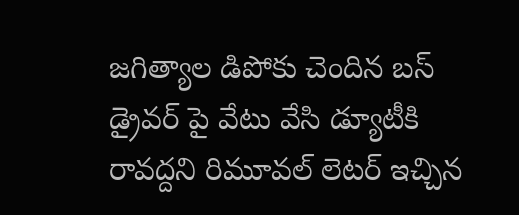జగిత్యాల డిపోకు చెందిన బస్ డ్రైవర్ పై వేటు వేసి డ్యూటీకి రావద్దని రిమూవల్ లెటర్ ఇచ్చిన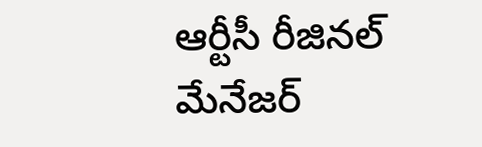ఆర్టీసీ రీజినల్ మేనేజర్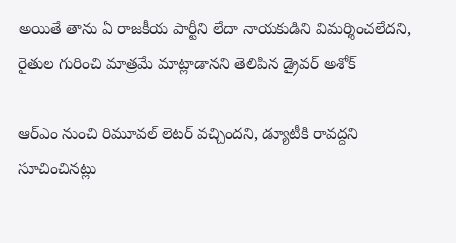అయితే తాను ఏ రాజకీయ పార్టీని లేదా నాయకుడిని విమర్శించలేదని, రైతుల గురించి మాత్రమే మాట్లాడానని తెలిపిన డ్రైవర్ అశోక్

ఆర్ఎం నుంచి రిమూవల్ లెటర్ వచ్చిందని, డ్యూటీకి రావద్దని సూచించినట్లు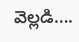వెల్లడి….